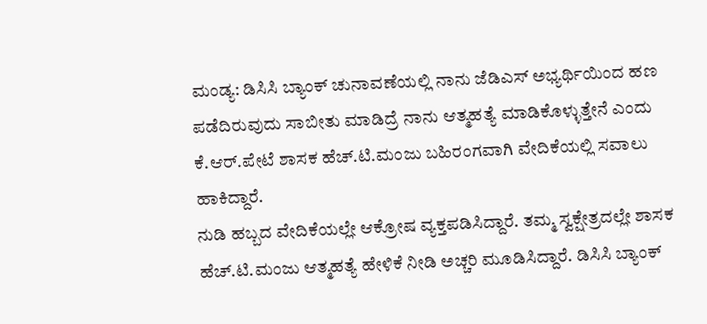ಮಂಡ್ಯ: ಡಿಸಿಸಿ ಬ್ಯಾಂಕ್ ಚುನಾವಣೆಯಲ್ಲಿ ನಾನು ಜೆಡಿಎಸ್ ಅಭ್ಯರ್ಥಿಯಿಂದ ಹಣ ಪಡೆದಿರುವುದು ಸಾಬೀತು ಮಾಡಿದ್ರೆ ನಾನು ಆತ್ಮಹತ್ಯೆ ಮಾಡಿಕೊಳ್ಳುತ್ತೇನೆ ಎಂದು ಕೆ.ಆರ್.ಪೇಟೆ ಶಾಸಕ ಹೆಚ್.ಟಿ.ಮಂಜು ಬಹಿರಂಗವಾಗಿ ವೇದಿಕೆಯಲ್ಲಿ ಸವಾಲು ಹಾಕಿದ್ದಾರೆ.
ನುಡಿ ಹಬ್ಬದ ವೇದಿಕೆಯಲ್ಲೇ ಆಕ್ರೋಷ ವ್ಯಕ್ತಪಡಿಸಿದ್ದಾರೆ. ತಮ್ಮ ಸ್ವಕ್ಷೇತ್ರದಲ್ಲೇ ಶಾಸಕ ಹೆಚ್.ಟಿ.ಮಂಜು ಆತ್ಮಹತ್ಯೆ ಹೇಳಿಕೆ ನೀಡಿ ಅಚ್ಚರಿ ಮೂಡಿಸಿದ್ದಾರೆ. ಡಿಸಿಸಿ ಬ್ಯಾಂಕ್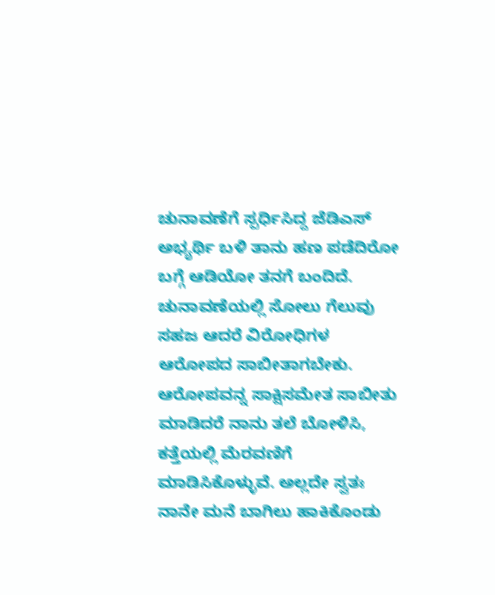ಚುನಾವಣೆಗೆ ಸ್ಪರ್ಧಿಸಿದ್ದ ಜೆಡಿಎಸ್ ಅಭ್ಯರ್ಥಿ ಬಳಿ ತಾನು ಹಣ ಪಡೆದಿರೋ ಬಗ್ಗೆ ಆಡಿಯೋ ತನಗೆ ಬಂದಿದೆ.
ಚುನಾವಣೆಯಲ್ಲಿ ಸೋಲು ಗೆಲುವು ಸಹಜ ಆದರೆ ವಿರೋಧಿಗಳ ಆರೋಪದ ಸಾಬೀತಾಗಬೇಕು. ಆರೋಪವನ್ನ ಸಾಕ್ಷಿಸಮೇತ ಸಾಬೀತು ಮಾಡಿದರೆ ನಾನು ತಲೆ ಬೋಳಿಸಿ, ಕತ್ತೆಯಲ್ಲಿ ಮೆರವಣಿಗೆ ಮಾಡಿಸಿಕೊಳ್ಳುವೆ. ಅಲ್ಲದೇ ಸ್ವತಃ ನಾನೇ ಮನೆ ಬಾಗಿಲು ಹಾಕಿಕೊಂಡು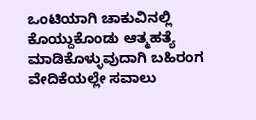ಒಂಟಿಯಾಗಿ ಚಾಕುವಿನಲ್ಲಿ ಕೊಯ್ದುಕೊಂಡು ಆತ್ಮಹತ್ಯೆ ಮಾಡಿಕೊಳ್ಳುವುದಾಗಿ ಬಹಿರಂಗ ವೇದಿಕೆಯಲ್ಲೇ ಸವಾಲು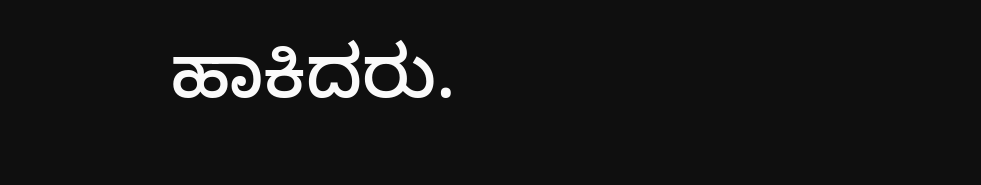ಹಾಕಿದರು.